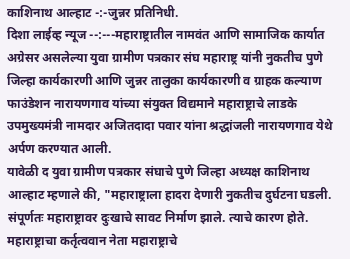काशिनाथ आल्हाट -:-जुन्नर प्रतिनिधी.
दिशा लाईव्ह न्यूज --:---महाराष्ट्रातील नामवंत आणि सामाजिक कार्यात अग्रेसर असलेल्या युवा ग्रामीण पत्रकार संघ महाराष्ट्र यांनी नुकतीच पुणे जिल्हा कार्यकारणी आणि जुन्नर तालुका कार्यकारणी व ग्राहक कल्याण फाउंडेशन नारायणगाव यांच्या संयुक्त विद्यमाने महाराष्ट्राचे लाडके उपमुख्यमंत्री नामदार अजितदादा पवार यांना श्रद्धांजली नारायणगाव येथे अर्पण करण्यात आली.
यावेळी द युवा ग्रामीण पत्रकार संघाचे पुणे जिल्हा अध्यक्ष काशिनाथ आल्हाट म्हणाले की, "महाराष्ट्राला हादरा देणारी नुकतीच दुर्घटना घडली. संपूर्णतः महाराष्ट्रावर दुःखाचे सावट निर्माण झाले. त्याचे कारण होते. महाराष्ट्राचा कर्तृत्ववान नेता महाराष्ट्राचे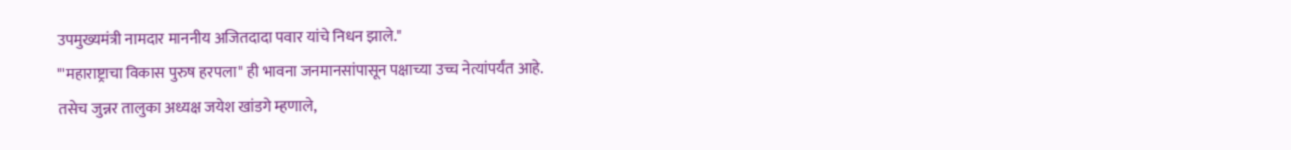उपमुख्यमंत्री नामदार माननीय अजितदादा पवार यांचे निधन झाले."
"'महाराष्ट्राचा विकास पुरुष हरपला" ही भावना जनमानसांपासून पक्षाच्या उच्च नेत्यांपर्यंत आहे.
तसेच जुन्नर तालुका अध्यक्ष जयेश खांडगे म्हणाले,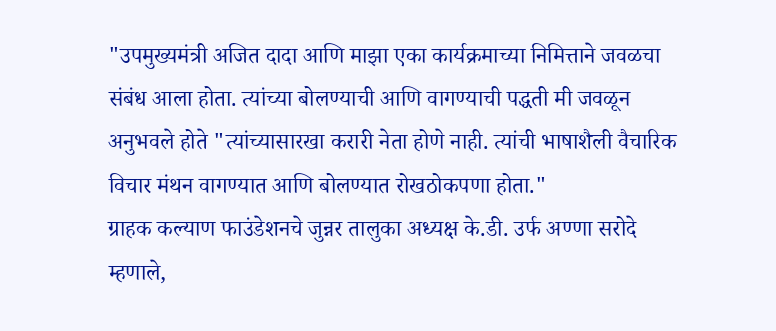"उपमुख्यमंत्री अजित दादा आणि माझा एका कार्यक्रमाच्या निमित्ताने जवळचा संबंध आला होता. त्यांच्या बोलण्याची आणि वागण्याची पद्धती मी जवळून अनुभवले होते "त्यांच्यासारखा करारी नेता होणे नाही. त्यांची भाषाशैली वैचारिक विचार मंथन वागण्यात आणि बोलण्यात रोखठोकपणा होता."
ग्राहक कल्याण फाउंडेशनचे जुन्नर तालुका अध्यक्ष के.डी. उर्फ अण्णा सरोदे म्हणाले,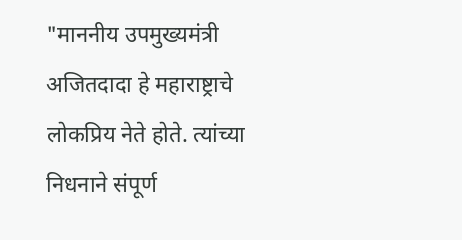"माननीय उपमुख्यमंत्री अजितदादा हे महाराष्ट्राचे लोकप्रिय नेते होते. त्यांच्या निधनाने संपूर्ण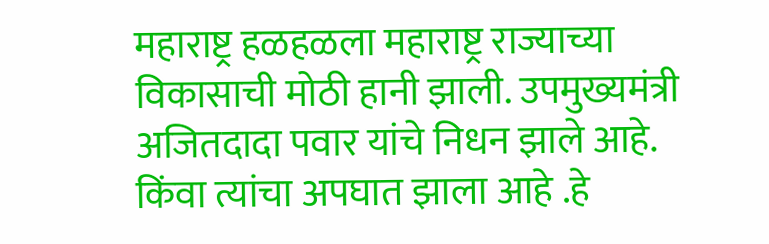महाराष्ट्र हळहळला महाराष्ट्र राज्याच्या विकासाची मोठी हानी झाली. उपमुख्यमंत्री अजितदादा पवार यांचे निधन झाले आहे. किंवा त्यांचा अपघात झाला आहे .हे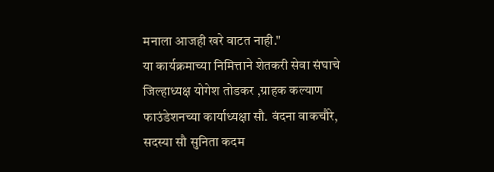मनाला आजही खरे वाटत नाही."
या कार्यक्रमाच्या निमित्ताने शेतकरी सेवा संघाचे जिल्हाध्यक्ष योगेश तोडकर ,ग्राहक कल्याण फाउंडेशनच्या कार्याध्यक्षा सौ. वंदना वाकचौरे, सदस्या सौ सुनिता कदम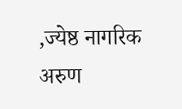,ज्येष्ठ नागरिक अरुण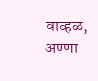वाव्हळ, अण्णा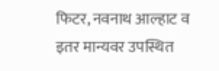फिटर, नवनाथ आल्हाट व इतर मान्यवर उपस्थित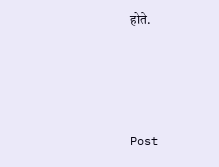होते.




Post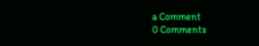a Comment
0 Comments